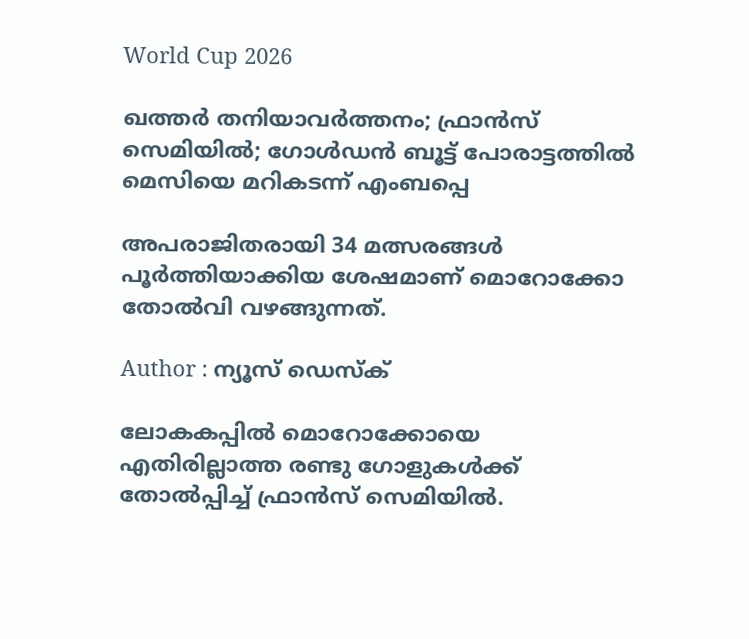World Cup 2026

ഖത്തര്‍ തനിയാവര്‍ത്തനം; ഫ്രാൻസ് സെമിയില്‍; ഗോൾഡൻ ബൂട്ട് പോരാട്ടത്തിൽ മെസിയെ മറികടന്ന് എംബപ്പെ

അപരാജിതരായി 34 മത്സരങ്ങൾ പൂർത്തിയാക്കിയ ശേഷമാണ് മൊറോക്കോ തോൽവി വഴങ്ങുന്നത്.

Author : ന്യൂസ് ഡെസ്ക്

ലോകകപ്പില്‍ മൊറോക്കോയെ എതിരില്ലാത്ത രണ്ടു ഗോളുകൾക്ക് തോൽപ്പിച്ച് ഫ്രാന്‍സ് സെമിയില്‍.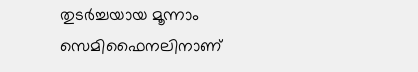തുടർച്ചയായ മൂന്നാം സെമിഫൈനലിനാണ്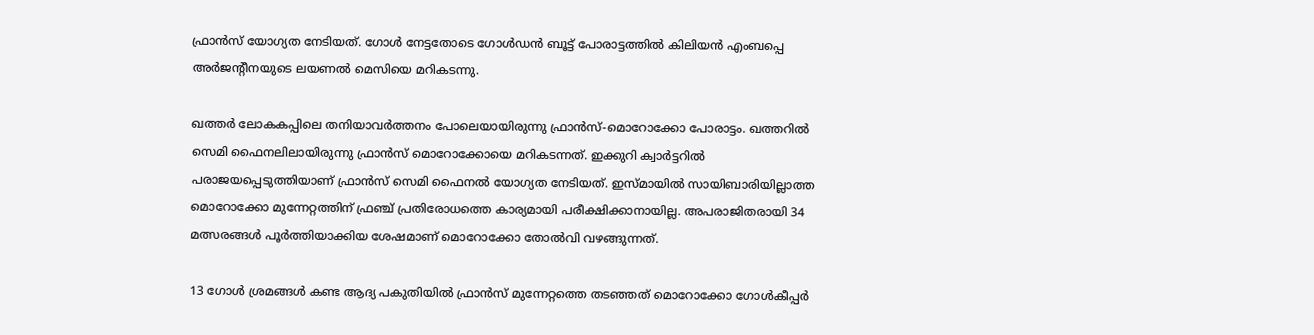ഫ്രാൻസ് യോഗ്യത നേടിയത്. ഗോൾ നേട്ടതോടെ ഗോൾഡൻ ബൂട്ട് പോരാട്ടത്തിൽ കിലിയന്‍ എംബപ്പെ അര്‍ജന്റീനയുടെ ലയണല്‍ മെസിയെ മറികടന്നു.

ഖത്തർ ലോകകപ്പിലെ തനിയാവർത്തനം പോലെയായിരുന്നു ഫ്രാന്‍സ്-മൊറോക്കോ പോരാട്ടം. ഖത്തറിൽ സെമി ഫൈനലിലായിരുന്നു ഫ്രാന്‍സ് മൊറോക്കോയെ മറികടന്നത്. ഇക്കുറി ക്വാര്‍ട്ടറില്‍ പരാജയപ്പെടുത്തിയാണ് ഫ്രാന്‍സ് സെമി ഫൈനല്‍ യോഗ്യത നേടിയത്. ഇസ്മായിൽ സായിബാരിയില്ലാത്ത മൊറോക്കോ മുന്നേറ്റത്തിന് ഫ്രഞ്ച് പ്രതിരോധത്തെ കാര്യമായി പരീക്ഷിക്കാനായില്ല. അപരാജിതരായി 34 മത്സരങ്ങൾ പൂർത്തിയാക്കിയ ശേഷമാണ് മൊറോക്കോ തോൽവി വഴങ്ങുന്നത്.

13 ഗോൾ ശ്രമങ്ങൾ കണ്ട ആദ്യ പകുതിയിൽ ഫ്രാൻസ് മുന്നേറ്റത്തെ തടഞ്ഞത് മൊറോക്കോ ഗോൾകീപ്പർ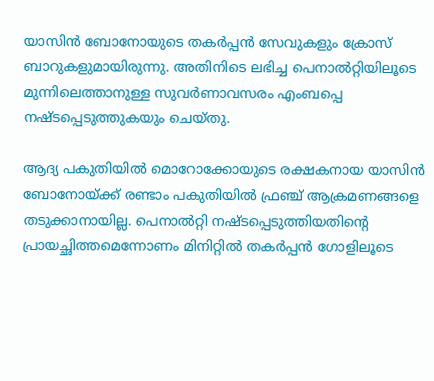യാസിൻ ബോനോയുടെ തകർപ്പൻ സേവുകളും ക്രോസ് ബാറുകളുമായിരുന്നു. അതിനിടെ ലഭിച്ച പെനാൽറ്റിയിലൂടെ മുന്നിലെത്താനുള്ള സുവർണാവസരം എംബപ്പെ നഷ്ടപ്പെടുത്തുകയും ചെയ്തു.

ആദ്യ പകുതിയിൽ മൊറോക്കോയുടെ രക്ഷകനായ യാസിൻ ബോനോയ്ക്ക് രണ്ടാം പകുതിയിൽ ഫ്രഞ്ച് ആക്രമണങ്ങളെ തടുക്കാനായില്ല. പെനാൽറ്റി നഷ്ടപ്പെടുത്തിയതിൻ്റെ പ്രായച്ഛിത്തമെന്നോണം മിനിറ്റിൽ തകർപ്പൻ ഗോളിലൂടെ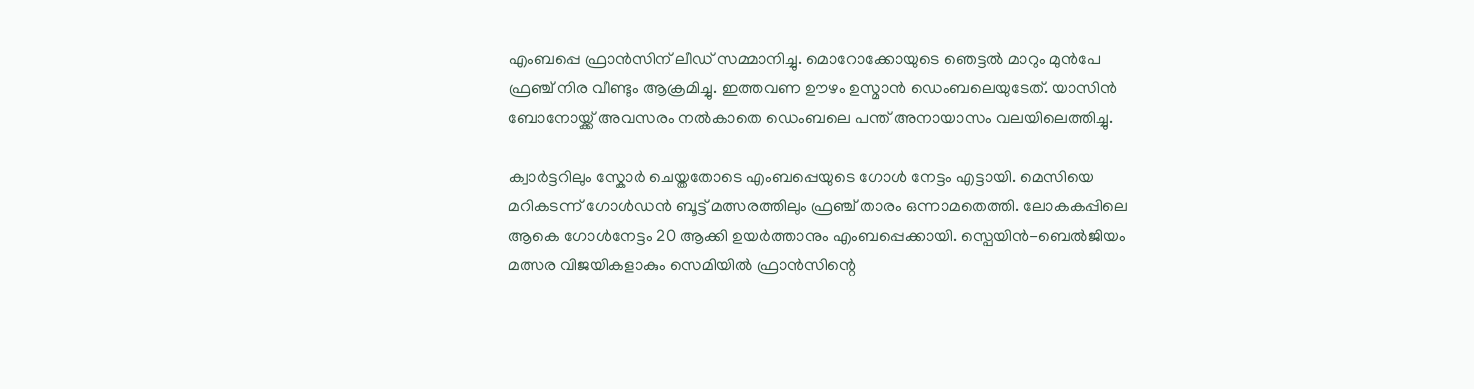എംബപ്പെ ഫ്രാൻസിന് ലീഡ് സമ്മാനിച്ചു. മൊറോക്കോയുടെ ഞെട്ടൽ മാറും മുൻപേ ഫ്രഞ്ച് നിര വീണ്ടും ആക്രമിച്ചു. ഇത്തവണ ഊഴം ഉസ്മാൻ ഡെംബലെയുടേത്. യാസിൻ ബോനോയ്ക്ക് അവസരം നൽകാതെ ഡെംബലെ പന്ത് അനായാസം വലയിലെത്തിച്ചു.

ക്വാർട്ടറിലും സ്കോര്‍ ചെയ്തതോടെ എംബപ്പെയുടെ ഗോൾ നേട്ടം എട്ടായി. മെസിയെ മറികടന്ന് ഗോൾഡൻ ബൂട്ട് മത്സരത്തിലും ഫ്രഞ്ച് താരം ഒന്നാമതെത്തി. ലോകകപ്പിലെ ആകെ ഗോൾനേട്ടം 20 ആക്കി ഉയർത്താനും എംബപ്പെക്കായി. സ്പെയിൻ-ബെൽജിയം മത്സര വിജയികളാകും സെമിയിൽ ഫ്രാൻസിന്റെ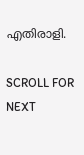എതിരാളി.

SCROLL FOR NEXT